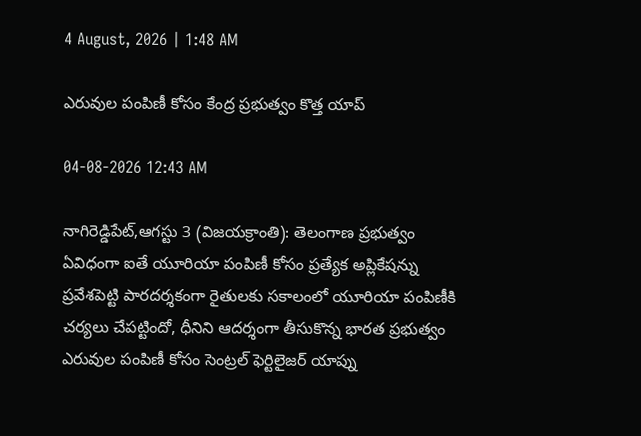4 August, 2026 | 1:48 AM

ఎరువుల పంపిణీ కోసం కేంద్ర ప్రభుత్వం కొత్త యాప్

04-08-2026 12:43 AM

నాగిరెడ్డిపేట్,ఆగస్టు 3 (విజయక్రాంతి): తెలంగాణ ప్రభుత్వం ఏవిధంగా ఐతే యూరియా పంపిణీ కోసం ప్రత్యేక అప్లికేషన్ను ప్రవేశపెట్టి పారదర్శకంగా రైతులకు సకాలంలో యూరియా పంపిణీకి చర్యలు చేపట్టిందో, ధీనిని ఆదర్శంగా తీసుకొన్న భారత ప్రభుత్వం ఎరువుల పంపిణీ కోసం సెంట్రల్ ఫెర్టిలైజర్ యాప్ను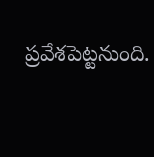ప్రవేశపెట్టనుంది.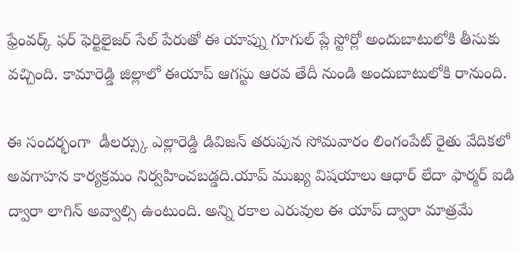ఫ్రేంవర్క్ ఫర్ ఫెర్టిలైజర్ సేల్ పేరుతో ఈ యాప్ను గూగుల్ ప్లే స్టోర్లో అందుబాటులోకి తీసుకు వచ్చింది. కామారెడ్డి జిల్లాలో ఈయాప్ ఆగస్టు ఆరవ తేదీ నుండి అందుబాటులోకి రానుంది.

ఈ సందర్భంగా  డీలర్స్కు ఎల్లారెడ్డి డివిజన్ తరుపున సోమవారం లింగంపేట్ రైతు వేదికలో అవగాహన కార్యక్రమం నిర్వహించబడ్డది.యాప్ ముఖ్య విషయాలు ఆధార్ లేదా ఫార్మర్ ఐడి ద్వారా లాగిన్ అవ్వాల్సి ఉంటుంది. అన్ని రకాల ఎరువుల ఈ యాప్ ద్వారా మాత్రమే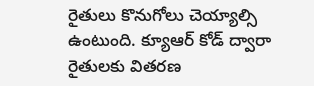రైతులు కొనుగోలు చెయ్యాల్సి ఉంటుంది. క్యూఆర్ కోడ్ ద్వారా రైతులకు వితరణ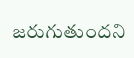జరుగుతుందని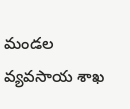మండల వ్యవసాయ శాఖ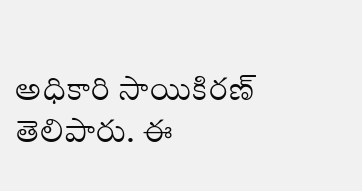అధికారి సాయికిరణ్ తెలిపారు. ఈ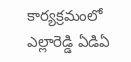కార్యక్రమంలో ఎల్లారెడ్డి ఏడిఏ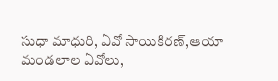సుధా మాధురి, ఏవో సాయికిరణ్,ఆయా మండలాల ఏవోలు,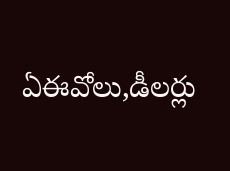ఏఈవోలు,డీలర్లు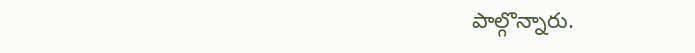పాల్గొన్నారు.